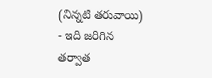(నిన్నటి తరువాయి)
- ఇది జరిగిన తర్వాత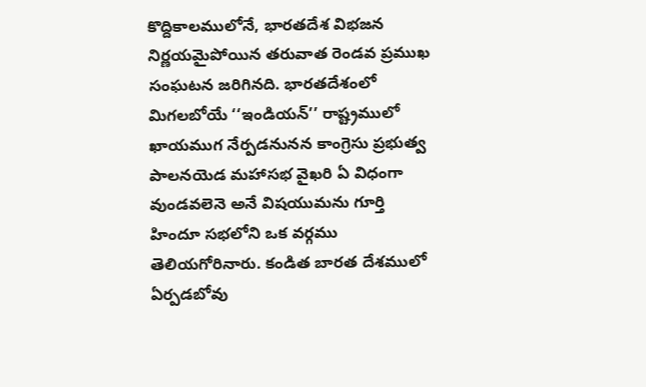కొద్దికాలములోనే, భారతదేశ విభజన నిర్ణయమైపోయిన తరువాత రెండవ ప్రముఖ సంఘటన జరిగినది. భారతదేశంలో మిగలబోయే ‘‘ఇండియన్’’ రాష్ట్రములో ఖాయముగ నేర్పడనునన కాంగ్రెసు ప్రభుత్వ పాలనయెడ మహాసభ వైఖరి ఏ విధంగా వుండవలెనె అనే విషయుమను గూర్తి హిందూ సభలోని ఒక వర్గము తెలియగోరినారు. కండిత బారత దేశములో ఏర్పడబోవు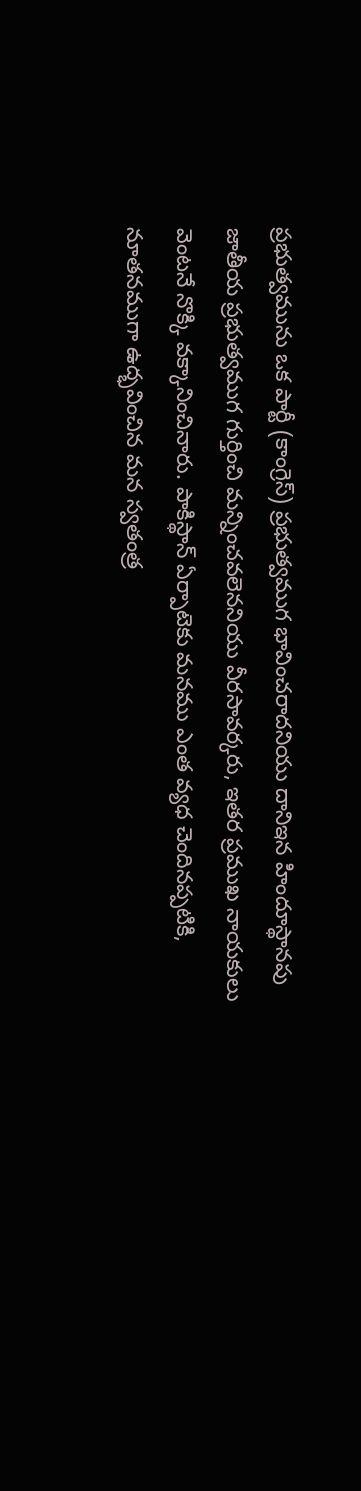ప్రభుత్వమును ఒక పార్టీ (కాంగ్రెస్) ప్రభుత్వముగ భావించరాదనియు దానిఇన హిందూస్థానపు జాతీయ ప్రభుత్వముగ గుర్తించి మన్నించవలెననియు వీరసావర్కరు, ఇతర ప్రముఖ నాయకులు వెంటనే నొక్కి వక్కానించినారు. పాకిస్థాన్ ఏర్పాటెకు మనము ఎంత వ్యధ చెందినప్పటికి, నూతనముగా ఉద్భవించిన మన స్వతంత్ర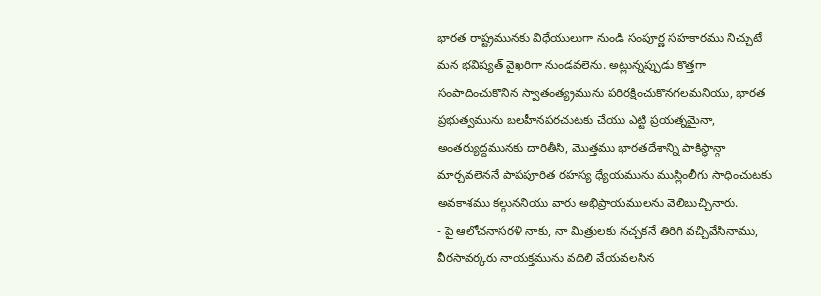భారత రాష్ట్రమునకు విధేయులుగా నుండి సంపూర్ణ సహకారము నిచ్చుటే మన భవిష్యత్ వైఖరిగా నుండవలెను. అట్లున్నప్పుడు కొత్తగా సంపాదించుకొనిన స్వాతంత్య్రమును పరిరక్షించుకొనగలమనియు, భారత ప్రభుత్వమును బలహీనపరచుటకు చేయు ఎట్టి ప్రయత్నమైనా, అంతర్యుద్దమునకు దారితీసి, మొత్తము భారతదేశాన్ని పాకిస్థాన్గా మార్చవలెననే పాపపూరిత రహస్య ధ్యేయమును ముస్లింలీగు సాధించుటకు అవకాశము కల్గుననియు వారు అభిప్రాయములను వెలిబుచ్చినారు.
- పై ఆలోచనాసరళి నాకు, నా మిత్రులకు నచ్చకనే తిరిగి వచ్చివేసినాము, వీరసావర్కరు నాయక్తమును వదిలి వేయవలసిన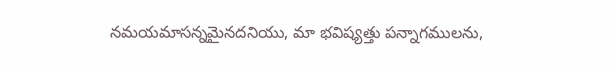నమయమాసన్నమైనదనియు, మా భవిష్యత్తు పన్నాగములను,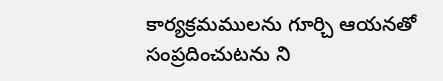కార్యక్రమములను గూర్చి ఆయనతో సంప్రదించుటను ని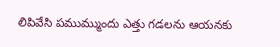లిపివేసి పముమ్ముందు ఎత్తు గడలను ఆయనకు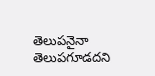తెలుపనైనా తెలుపగూడదని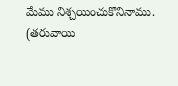మేము నిశ్చయించుకొనినాము.
(తరువాయి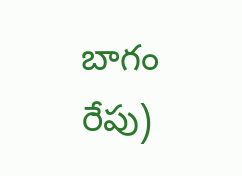బాగం రేపు)